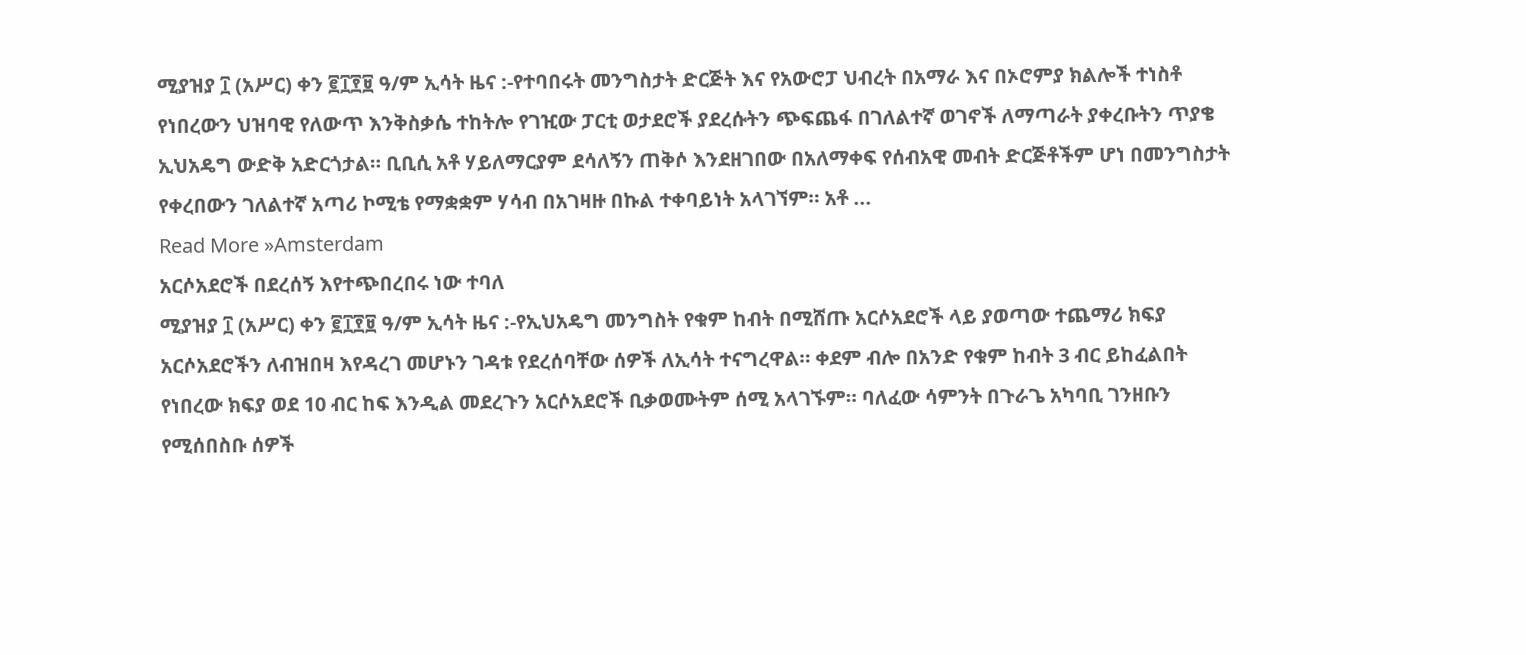ሚያዝያ ፲ (አሥር) ቀን ፪፲፻፱ ዓ/ም ኢሳት ዜና :-የተባበሩት መንግስታት ድርጅት እና የአውሮፓ ህብረት በአማራ እና በኦሮምያ ክልሎች ተነስቶ የነበረውን ህዝባዊ የለውጥ እንቅስቃሴ ተከትሎ የገዢው ፓርቲ ወታደሮች ያደረሱትን ጭፍጨፋ በገለልተኛ ወገኖች ለማጣራት ያቀረቡትን ጥያቄ ኢህአዴግ ውድቅ አድርጎታል። ቢቢሲ አቶ ሃይለማርያም ደሳለኝን ጠቅሶ እንደዘገበው በአለማቀፍ የሰብአዊ መብት ድርጅቶችም ሆነ በመንግስታት የቀረበውን ገለልተኛ አጣሪ ኮሚቴ የማቋቋም ሃሳብ በአገዛዙ በኩል ተቀባይነት አላገኘም። አቶ ...
Read More »Amsterdam
አርሶአደሮች በደረሰኝ እየተጭበረበሩ ነው ተባለ
ሚያዝያ ፲ (አሥር) ቀን ፪፲፻፱ ዓ/ም ኢሳት ዜና :-የኢህአዴግ መንግስት የቁም ከብት በሚሸጡ አርሶአደሮች ላይ ያወጣው ተጨማሪ ክፍያ አርሶአደሮችን ለብዝበዛ እየዳረገ መሆኑን ገዳቱ የደረሰባቸው ሰዎች ለኢሳት ተናግረዋል። ቀደም ብሎ በአንድ የቁም ከብት 3 ብር ይከፈልበት የነበረው ክፍያ ወደ 10 ብር ከፍ እንዲል መደረጉን አርሶአደሮች ቢቃወሙትም ሰሚ አላገኙም። ባለፈው ሳምንት በጉራጌ አካባቢ ገንዘቡን የሚሰበስቡ ሰዎች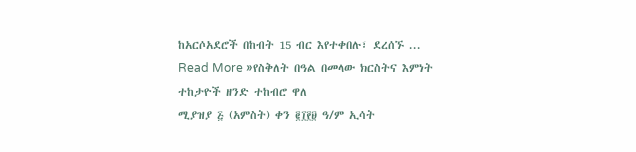ከአርሶአደሮች በከብት 15 ብር እየተቀበሉ፣ ደረሰኙ ...
Read More »የስቅለት በዓል በመላው ክርስትና እምነት ተከታዮች ዘንድ ተከብሮ ዋለ
ሚያዝያ ፭ (አምስት) ቀን ፪፲፻፱ ዓ/ም ኢሳት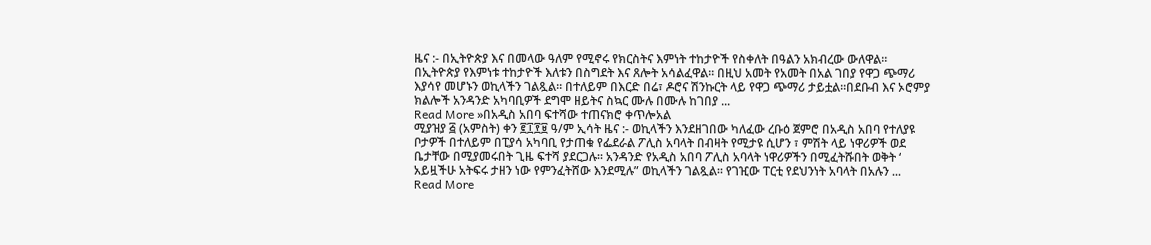ዜና :- በኢትዮጵያ እና በመላው ዓለም የሚኖሩ የክርስትና እምነት ተከታዮች የስቀለት በዓልን አክብረው ውለዋል። በኢትዮጵያ የእምነቱ ተከታዮች እለቱን በስግደት እና ጸሎት አሳልፈዋል። በዚህ አመት የአመት በአል ገበያ የዋጋ ጭማሪ እያሳየ መሆኑን ወኪላችን ገልጿል። በተለይም በእርድ በሬ፣ ዶሮና ሽንኩርት ላይ የዋጋ ጭማሪ ታይቷል።በደቡብ እና ኦሮምያ ክልሎች አንዳንድ አካባቢዎች ደግሞ ዘይትና ስኳር ሙሉ በሙሉ ከገበያ ...
Read More »በአዲስ አበባ ፍተሻው ተጠናክሮ ቀጥሎአል
ሚያዝያ ፭ (አምስት) ቀን ፪፲፻፱ ዓ/ም ኢሳት ዜና :- ወኪላችን እንደዘገበው ካለፈው ረቡዕ ጀምሮ በአዲስ አበባ የተለያዩ ቦታዎች በተለይም በፒያሳ አካባቢ የታጠቁ የፌደራል ፖሊስ አባላት በብዛት የሚታዩ ሲሆን ፣ ምሽት ላይ ነዋሪዎች ወደ ቤታቸው በሚያመሩበት ጊዜ ፍተሻ ያደርጋሉ። አንዳንድ የአዲስ አበባ ፖሊስ አባላት ነዋሪዎችን በሚፈትሹበት ወቅት ‘ አይዟችሁ አትፍሩ ታዘን ነው የምንፈትሸው እንደሚሉ” ወኪላችን ገልጿል። የገዢው ፐርቲ የደህንነት አባላት በአሉን ...
Read More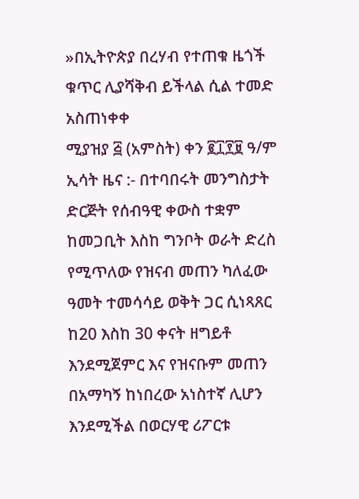»በኢትዮጵያ በረሃብ የተጠቁ ዜጎች ቁጥር ሊያሻቅብ ይችላል ሲል ተመድ አስጠነቀቀ
ሚያዝያ ፭ (አምስት) ቀን ፪፲፻፱ ዓ/ም ኢሳት ዜና :- በተባበሩት መንግስታት ድርጅት የሰብዓዊ ቀውስ ተቋም ከመጋቢት እስከ ግንቦት ወራት ድረስ የሚጥለው የዝናብ መጠን ካለፈው ዓመት ተመሳሳይ ወቅት ጋር ሲነጻጸር ከ20 እስከ 30 ቀናት ዘግይቶ እንደሚጀምር እና የዝናቡም መጠን በአማካኝ ከነበረው አነስተኛ ሊሆን እንደሚችል በወርሃዊ ሪፖርቱ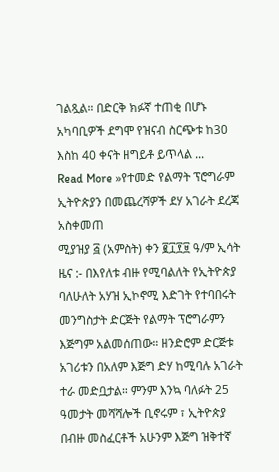ገልጿል። በድርቅ ክፉኛ ተጠቂ በሆኑ አካባቢዎች ደግሞ የዝናብ ስርጭቱ ከ30 እስከ 40 ቀናት ዘግይቶ ይጥላል ...
Read More »የተመድ የልማት ፕሮግራም ኢትዮጵያን በመጨረሻዎች ደሃ አገራት ደረጃ አስቀመጠ
ሚያዝያ ፭ (አምስት) ቀን ፪፲፻፱ ዓ/ም ኢሳት ዜና :- በእየለቱ ብዙ የሚባልለት የኢትዮጵያ ባለሁለት አሃዝ ኢኮኖሚ እድገት የተባበሩት መንግስታት ድርጅት የልማት ፕሮግራምን እጅግም አልመሰጠው። ዘንድሮም ድርጅቱ አገሪቱን በአለም እጅግ ድሃ ከሚባሉ አገራት ተራ መድቧታል። ምንም እንኳ ባለፉት 25 ዓመታት መሻሻሎች ቢኖሩም ፣ ኢትዮጵያ በብዙ መስፈርቶች አሁንም እጅግ ዝቅተኛ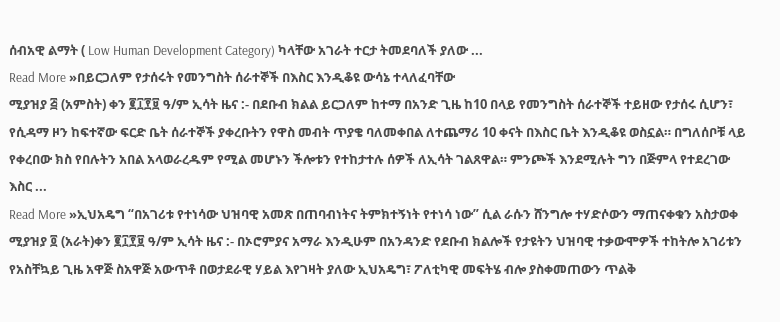ሰብአዊ ልማት ( Low Human Development Category) ካላቸው አገራት ተርታ ትመደባለች ያለው ...
Read More »በይርጋለም የታሰሩት የመንግስት ሰራተኞች በእስር እንዲቆዩ ውሳኔ ተላለፈባቸው
ሚያዝያ ፭ (አምስት) ቀን ፪፲፻፱ ዓ/ም ኢሳት ዜና :- በደቡብ ክልል ይርጋለም ከተማ በአንድ ጊዜ ከ10 በላይ የመንግስት ሰራተኞች ተይዘው የታሰሩ ሲሆን፣ የሲዳማ ዞን ከፍተኛው ፍርድ ቤት ሰራተኞች ያቀረቡትን የዋስ መብት ጥያቄ ባለመቀበል ለተጨማሪ 10 ቀናት በእስር ቤት እንዲቆዩ ወስኗል። በግለሰቦቹ ላይ የቀረበው ክስ የበሉትን አበል አላወራረዱም የሚል መሆኑን ችሎቱን የተከታተሉ ሰዎች ለኢሳት ገልጸዋል። ምንጮች እንደሚሉት ግን በጅምላ የተደረገው እስር ...
Read More »ኢህአዴግ “በአገሪቱ የተነሳው ህዝባዊ አመጽ በጠባብነትና ትምክተኝነት የተነሳ ነው” ሲል ራሱን ሸንግሎ ተሃድሶውን ማጠናቀቁን አስታወቀ
ሚያዝያ ፬ (አራት)ቀን ፪፲፻፱ ዓ/ም ኢሳት ዜና :- በኦሮምያና አማራ እንዲሁም በአንዳንድ የደቡብ ክልሎች የታዩትን ህዝባዊ ተቃውሞዎች ተከትሎ አገሪቱን የአስቸኳይ ጊዜ አዋጅ ስአዋጅ አውጥቶ በወታደራዊ ሃይል እየገዛት ያለው ኢህአዴግ፣ ፖለቲካዊ መፍትሄ ብሎ ያስቀመጠውን ጥልቅ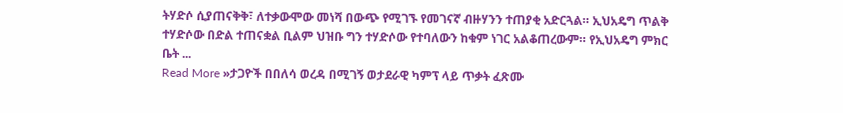ትሃድሶ ሲያጠናቅቅ፣ ለተቃውሞው መነሻ በውጭ የሚገኙ የመገናኛ ብዙሃንን ተጠያቂ አድርጓል። ኢህአዴግ ጥልቅ ተሃድሶው በድል ተጠናቋል ቢልም ህዝቡ ግን ተሃድሶው የተባለውን ከቁም ነገር አልቆጠረውም። የኢህአዴግ ምክር ቤት ...
Read More »ታጋዮች በበለሳ ወረዳ በሚገኝ ወታደራዊ ካምፕ ላይ ጥቃት ፈጽሙ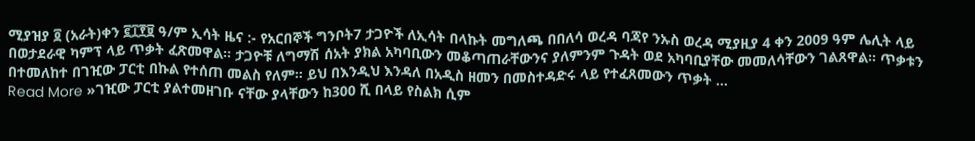ሚያዝያ ፬ (አራት)ቀን ፪፲፻፱ ዓ/ም ኢሳት ዜና :- የአርበኞች ግንቦት7 ታጋዮች ለኢሳት በላኩት መግለጫ በበለሳ ወረዳ ባጃየ ንኡስ ወረዳ ሚያዚያ 4 ቀን 2009 ዓም ሌሊት ላይ በወታደራዊ ካምፕ ላይ ጥቃት ፈጽመዋል። ታጋዮቹ ለግማሽ ሰአት ያክል አካባቢውን መቆጣጠራቸውንና ያለምንም ጉዳት ወደ አካባቢያቸው መመለሳቸውን ገልጸዋል። ጥቃቱን በተመለከተ በገዢው ፓርቲ በኩል የተሰጠ መልስ የለም። ይህ በእንዲህ እንዳለ በአዲስ ዘመን በመስተዳድሩ ላይ የተፈጸመውን ጥቃት ...
Read More »ገዢው ፓርቲ ያልተመዘገቡ ናቸው ያላቸውን ከ300 ሺ በላይ የስልክ ሲም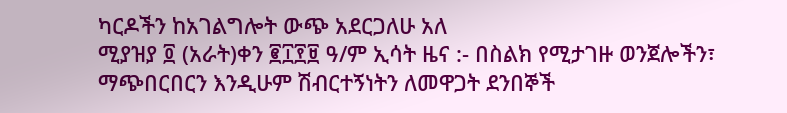ካርዶችን ከአገልግሎት ውጭ አደርጋለሁ አለ
ሚያዝያ ፬ (አራት)ቀን ፪፲፻፱ ዓ/ም ኢሳት ዜና :- በስልክ የሚታገዙ ወንጀሎችን፣ ማጭበርበርን እንዲሁም ሽብርተኝነትን ለመዋጋት ደንበኞች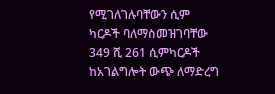የሚገለገሉባቸውን ሲም ካርዶች ባለማስመዝገባቸው 349 ሺ 261 ሲምካርዶች ከአገልግሎት ውጭ ለማድረግ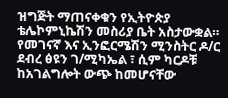ዝግጅት ማጠናቀቁን የኢትዮጵያ ቴሌኮምኒኬሽን መስሪያ ቤት አስታውቋል። የመገናኛ እና ኢንፎርሜሽን ሚንስትር ዶ/ር ደብረ ፅዩን ገ/ሚካኤል ፣ ሲም ካርዶቹ ከአገልግሎት ውጭ ከመሆናቸው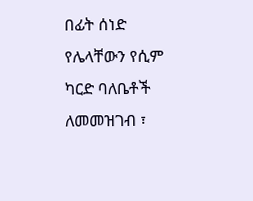በፊት ሰነድ የሌላቸውን የሲም ካርድ ባለቤቶች ለመመዝገብ ፣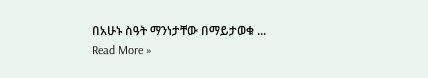በአሁኑ ስዓት ማንነታቸው በማይታወቁ ...
Read More »